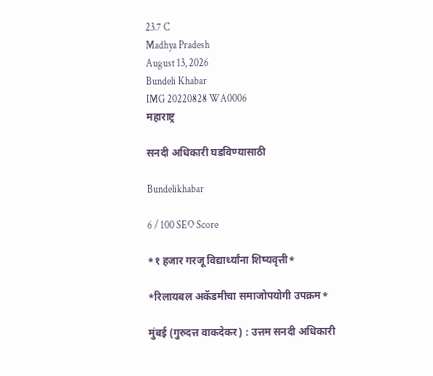23.7 C
Madhya Pradesh
August 13, 2026
Bundeli Khabar
IMG 20220828 WA0006
महाराष्ट्र

सनदी अधिकारी घडविण्यासाठी

Bundelikhabar

6 / 100 SEO Score

*१ हजार गरजू विद्यार्थ्यांना शिष्यवृत्ती*

*रिलायबल अकॅडमीचा समाजोपयोगी उपक्रम*

मुंबई (गुरुदत्त वाकदेकर) : उत्तम सनदी अधिकारी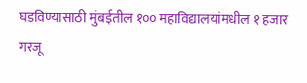घडविण्यासाठी मुंबईतील १०० महाविद्यालयांमधील १ हजार गरजू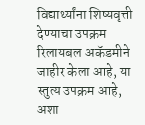विद्यार्थ्यांना शिष्यवृत्ती देण्याचा उपक्रम रिलायबल अकॅडमीने जाहीर केला आहे, या स्तुत्य उपक्रम आहे, अशा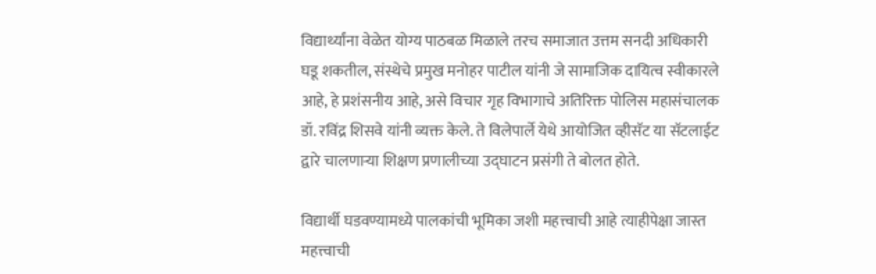विद्यार्थ्यांना वेळेत योग्य पाठबळ मिळाले तरच समाजात उत्तम सनदी अधिकारी घडू शकतील, संस्थेचे प्रमुख मनोहर पाटील यांनी जे सामाजिक दायित्व स्वीकारले आहे, हे प्रशंसनीय आहे, असे विचार गृह विभागाचे अतिरिक्त पोलिस महासंचालक डॉ. रविंद्र शिसवे यांनी व्यक्त केले. ते विलेपार्ले येथे आयोजित व्हीसॅट या सॅटलाईट द्वारे चालणाऱ्या शिक्षण प्रणालीच्या उद्घाटन प्रसंगी ते बोलत होते.

विद्यार्थी घडवण्यामध्ये पालकांची भूमिका जशी महत्त्वाची आहे त्याहीपेक्षा जास्त महत्त्वाची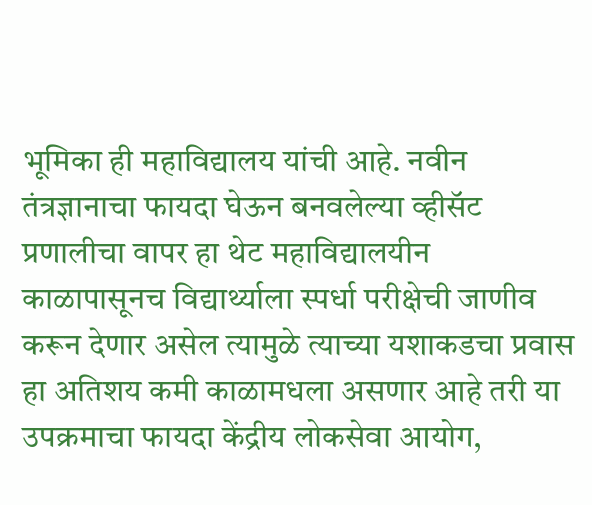भूमिका ही महाविद्यालय यांची आहे. नवीन तंत्रज्ञानाचा फायदा घेऊन बनवलेल्या व्हीसॅट प्रणालीचा वापर हा थेट महाविद्यालयीन काळापासूनच विद्यार्थ्याला स्पर्धा परीक्षेची जाणीव करून देणार असेल त्यामुळे त्याच्या यशाकडचा प्रवास हा अतिशय कमी काळामधला असणार आहे तरी या उपक्रमाचा फायदा केंद्रीय लोकसेवा आयोग,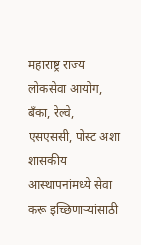महाराष्ट्र राज्य लोकसेवा आयोग, बँका, रेल्वे, एसएससी, पोस्ट अशा शासकीय आस्थापनांमध्ये सेवा करू इच्छिणार्‍यांसाठी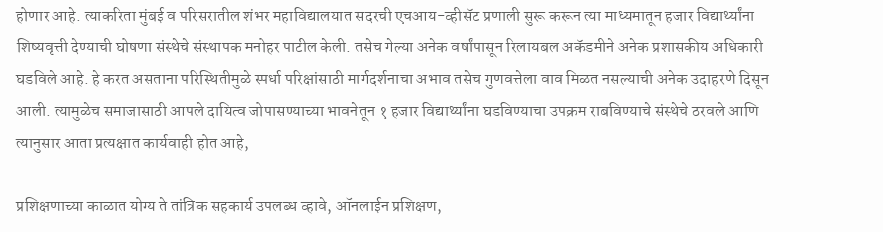होणार आहे. त्याकरिता मुंबई व परिसरातील शंभर महाविद्यालयात सदरची एचआय-व्हीसॅट प्रणाली सुरू करून त्या माध्यमातून हजार विद्यार्थ्यांना शिष्यवृत्ती देण्याची घोषणा संस्थेचे संस्थापक मनोहर पाटील केली. तसेच गेल्या अनेक वर्षांपासून रिलायबल अकॅडमीने अनेक प्रशासकीय अधिकारी घडविले आहे. हे करत असताना परिस्थितीमुळे स्पर्धा परिक्षांसाठी मार्गदर्शनाचा अभाव तसेच गुणवत्तेला वाव मिळत नसल्याची अनेक उदाहरणे दिसून आली. त्यामुळेच समाजासाठी आपले दायित्व जोपासण्याच्या भावनेतून १ हजार विद्यार्थ्यांना घडविण्याचा उपक्रम राबविण्याचे संस्थेचे ठरवले आणि त्यानुसार आता प्रत्यक्षात कार्यवाही होत आहे,

प्रशिक्षणाच्या काळात योग्य ते तांत्रिक सहकार्य उपलब्ध व्हावे, ऑनलाईन प्रशिक्षण,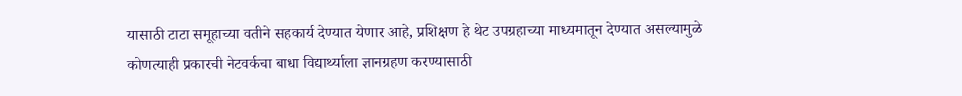यासाठी टाटा समूहाच्या वतीने सहकार्य देण्यात येणार आहे, प्रशिक्षण हे थेट उपग्रहाच्या माध्यमातून देण्यात असल्यामुळे कोणत्याही प्रकारची नेटवर्कचा बाधा विद्यार्थ्याला ज्ञानग्रहण करण्यासाठी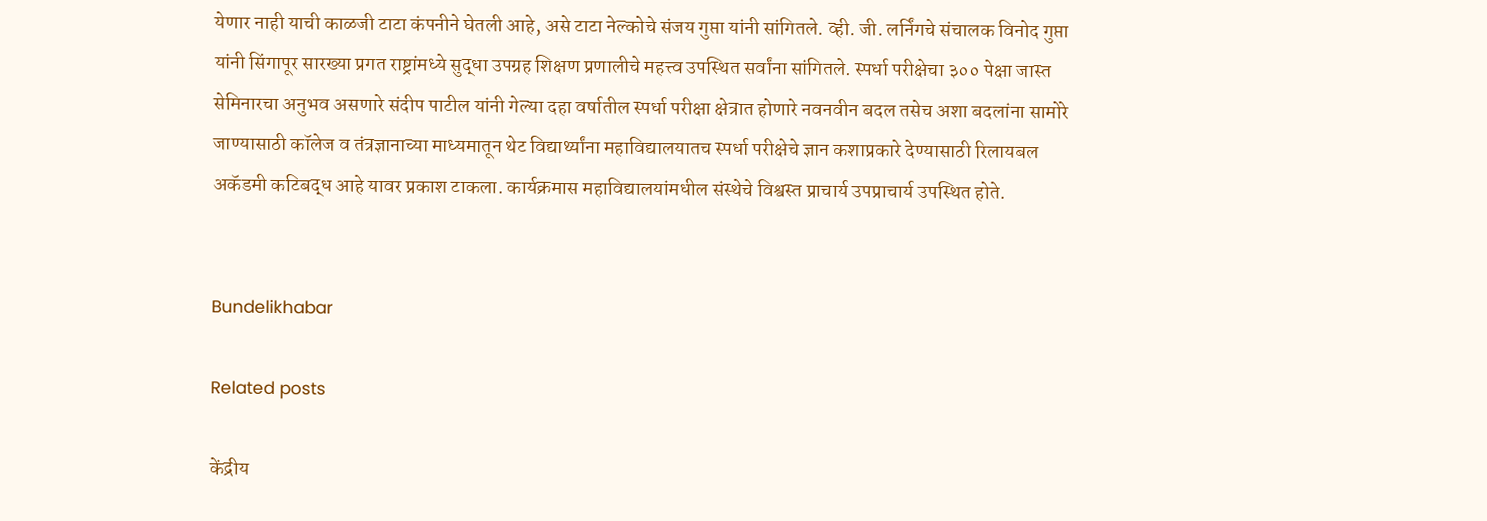येणार नाही याची काळजी टाटा कंपनीने घेतली आहे, असे टाटा नेल्कोचे संजय गुप्ता यांनी सांगितले. व्ही. जी. लर्निंगचे संचालक विनोद गुप्ता यांनी सिंगापूर सारख्या प्रगत राष्ट्रांमध्ये सुद्धा उपग्रह शिक्षण प्रणालीचे महत्त्व उपस्थित सर्वांना सांगितले. स्पर्धा परीक्षेचा ३०० पेक्षा जास्त सेमिनारचा अनुभव असणारे संदीप पाटील यांनी गेल्या दहा वर्षातील स्पर्धा परीक्षा क्षेत्रात होणारे नवनवीन बदल तसेच अशा बदलांना सामोरे जाण्यासाठी कॉलेज व तंत्रज्ञानाच्या माध्यमातून थेट विद्यार्थ्यांना महाविद्यालयातच स्पर्धा परीक्षेचे ज्ञान कशाप्रकारे देण्यासाठी रिलायबल अकॅडमी कटिबद्ध आहे यावर प्रकाश टाकला. कार्यक्रमास महाविद्यालयांमधील संस्थेचे विश्वस्त प्राचार्य उपप्राचार्य उपस्थित होते.


Bundelikhabar

Related posts

केंद्रीय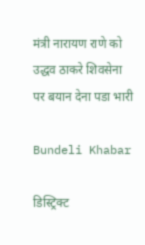मंत्री नारायण राणे को उद्धव ठाकरे शिवसेना पर बयान देना पडा भारी

Bundeli Khabar

डिस्ट्रिक्ट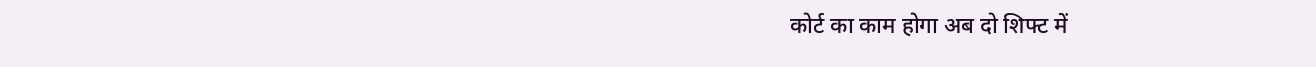कोर्ट का काम होगा अब दो शिफ्ट में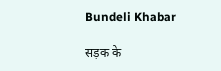Bundeli Khabar

सड़क के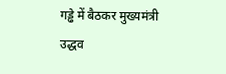गड्ढे में बैठकर मुख्यमंत्री उद्धव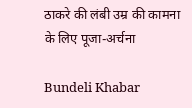ठाकरे की लंबी उम्र की कामना के लिए पूजा-अर्चना

Bundeli Khabar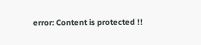error: Content is protected !!